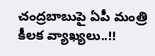చంద్రబాబుపై ఏపీ మంత్రి కీలక వ్యాఖ్యలు..!!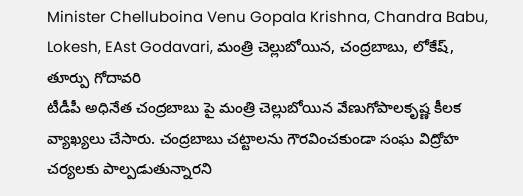Minister Chelluboina Venu Gopala Krishna, Chandra Babu, Lokesh, EAst Godavari, మంత్రి చెల్లుబోయిన, చంద్రబాబు, లోకేష్, తూర్పు గోదావరి
టీడీపీ అధినేత చంద్రబాబు పై మంత్రి చెల్లుబోయిన వేణుగోపాలకృష్ణ కీలక వ్యాఖ్యలు చేసారు. చంద్రబాబు చట్టాలను గౌరవించకుండా సంఘ విద్రోహ చర్యలకు పాల్పడుతున్నారని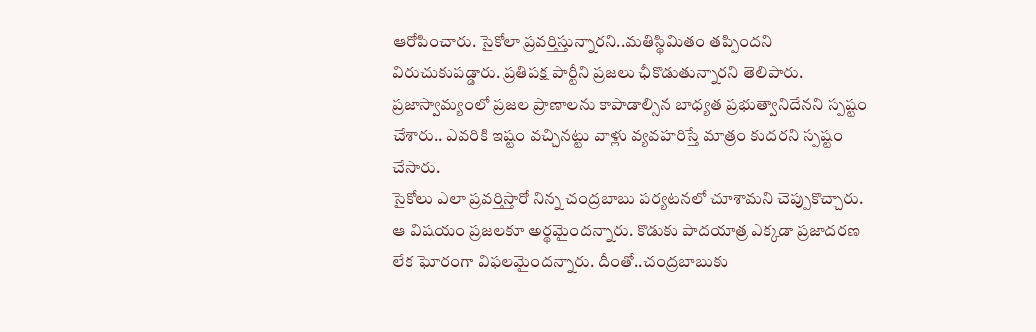ఆరోపించారు. సైకోలా ప్రవర్తిస్తున్నారని..మతిస్థిమితం తప్పిందని విరుచుకుపడ్డారు. ప్రతిపక్ష పార్టీని ప్రజలు ఛీకొడుతున్నారని తెలిపారు. ప్రజాస్వామ్యంలో ప్రజల ప్రాణాలను కాపాడాల్సిన బాధ్యత ప్రభుత్వానిదేనని స్పష్టం చేశారు.. ఎవరికి ఇష్టం వచ్చినట్టు వాళ్లు వ్యవహరిస్తే మాత్రం కుదరని స్పష్టం చేసారు.
సైకోలు ఎలా ప్రవర్తిస్తారో నిన్న చంద్రబాబు పర్యటనలో చూశామని చెప్పుకొచ్చారు. ఆ విషయం ప్రజలకూ అర్థమైందన్నారు. కొడుకు పాదయాత్ర ఎక్కడా ప్రజాదరణ లేక ఘోరంగా విఫలమైందన్నారు. దీంతో..చంద్రబాబుకు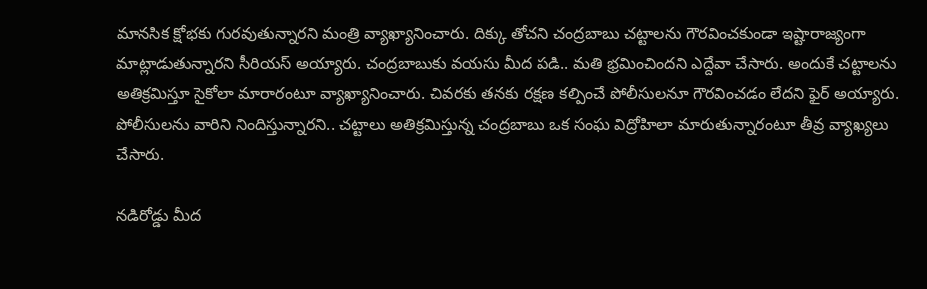మానసిక క్షోభకు గురవుతున్నారని మంత్రి వ్యాఖ్యానించారు. దిక్కు తోచని చంద్రబాబు చట్టాలను గౌరవించకుండా ఇష్టారాజ్యంగా మాట్లాడుతున్నారని సీరియస్ అయ్యారు. చంద్రబాబుకు వయసు మీద పడి.. మతి భ్రమించిందని ఎద్దేవా చేసారు. అందుకే చట్టాలను అతిక్రమిస్తూ సైకోలా మారారంటూ వ్యాఖ్యానించారు. చివరకు తనకు రక్షణ కల్పించే పోలీసులనూ గౌరవించడం లేదని ఫైర్ అయ్యారు. పోలీసులను వారిని నిందిస్తున్నారని.. చట్టాలు అతిక్రమిస్తున్న చంద్రబాబు ఒక సంఘ విద్రోహిలా మారుతున్నారంటూ తీవ్ర వ్యాఖ్యలు చేసారు.

నడిరోడ్డు మీద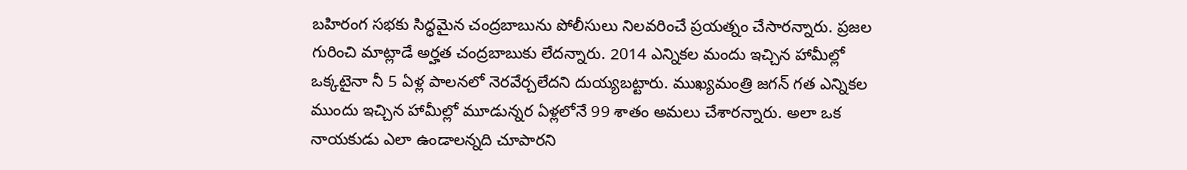బహిరంగ సభకు సిద్ధమైన చంద్రబాబును పోలీసులు నిలవరించే ప్రయత్నం చేసారన్నారు. ప్రజల గురించి మాట్లాడే అర్హత చంద్రబాబుకు లేదన్నారు. 2014 ఎన్నికల మందు ఇచ్చిన హామీల్లో ఒక్కటైనా నీ 5 ఏళ్ల పాలనలో నెరవేర్చలేదని దుయ్యబట్టారు. ముఖ్యమంత్రి జగన్ గత ఎన్నికల ముందు ఇచ్చిన హామీల్లో మూడున్నర ఏళ్లలోనే 99 శాతం అమలు చేశారన్నారు. అలా ఒక నాయకుడు ఎలా ఉండాలన్నది చూపారని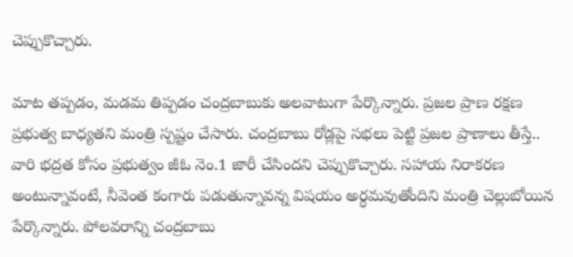చెప్పుకొచ్చారు.

మాట తప్పడం, మడమ తిప్పడం చంద్రబాబుకు అలవాటుగా పేర్కొన్నారు. ప్రజల ప్రాణ రక్షణ ప్రభుత్వ బాధ్యతని మంత్రి స్పష్టం చేసారు. చంద్రబాబు రోడ్లపై సభలు పెట్టి ప్రజల ప్రాణాలు తీస్తే.. వారి భద్రత కోసం ప్రభుత్వం జీఓ నెం.1 జారీ చేసిందని చెప్పుకొచ్చారు. సహాయ నిరాకరణ అంటున్నావంటే, నీవెంత కంగారు పడుతున్నావన్న విషయం అర్ధమవుతోందిని మంత్రి చెల్లుబోయిన పేర్కొన్నారు. పోలవరాన్ని చంద్రబాబు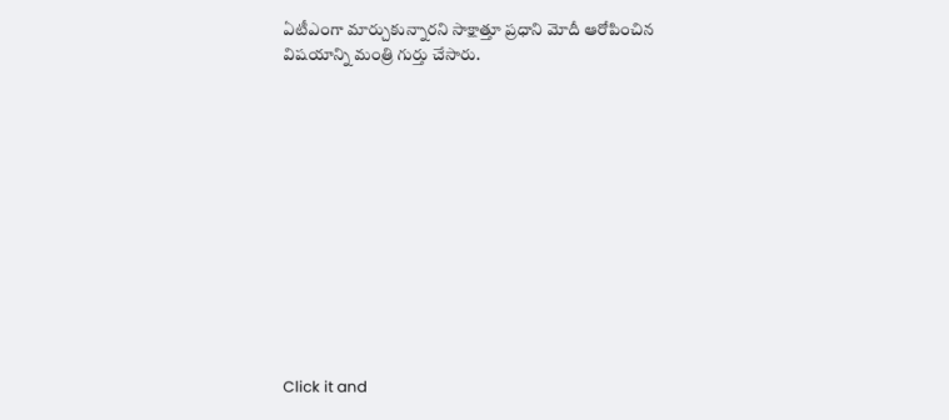ఏటీఎంగా మార్చుకున్నారని సాక్షాత్తూ ప్రధాని మోదీ ఆరోపించిన విషయాన్ని మంత్రి గుర్తు చేసారు.












Click it and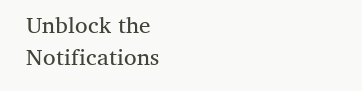Unblock the Notifications